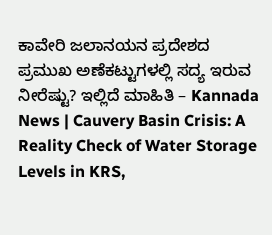ಕಾವೇರಿ ಜಲಾನಯನ ಪ್ರದೇಶದ ಪ್ರಮುಖ ಅಣೆಕಟ್ಟುಗಳಲ್ಲಿ ಸದ್ಯ ಇರುವ ನೀರೆಷ್ಟು? ಇಲ್ಲಿದೆ ಮಾಹಿತಿ – Kannada News | Cauvery Basin Crisis: A Reality Check of Water Storage Levels in KRS,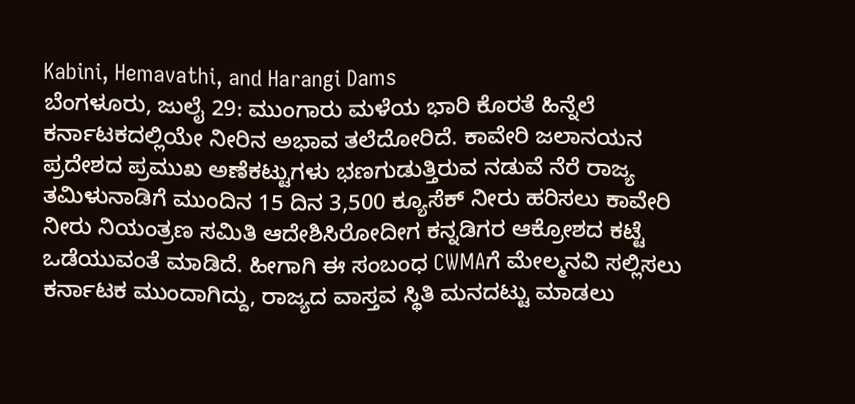Kabini, Hemavathi, and Harangi Dams
ಬೆಂಗಳೂರು, ಜುಲೈ 29: ಮುಂಗಾರು ಮಳೆಯ ಭಾರಿ ಕೊರತೆ ಹಿನ್ನೆಲೆ ಕರ್ನಾಟಕದಲ್ಲಿಯೇ ನೀರಿನ ಅಭಾವ ತಲೆದೋರಿದೆ. ಕಾವೇರಿ ಜಲಾನಯನ ಪ್ರದೇಶದ ಪ್ರಮುಖ ಅಣೆಕಟ್ಟುಗಳು ಭಣಗುಡುತ್ತಿರುವ ನಡುವೆ ನೆರೆ ರಾಜ್ಯ ತಮಿಳುನಾಡಿಗೆ ಮುಂದಿನ 15 ದಿನ 3,500 ಕ್ಯೂಸೆಕ್ ನೀರು ಹರಿಸಲು ಕಾವೇರಿ ನೀರು ನಿಯಂತ್ರಣ ಸಮಿತಿ ಆದೇಶಿಸಿರೋದೀಗ ಕನ್ನಡಿಗರ ಆಕ್ರೋಶದ ಕಟ್ಟೆ ಒಡೆಯುವಂತೆ ಮಾಡಿದೆ. ಹೀಗಾಗಿ ಈ ಸಂಬಂಧ CWMAಗೆ ಮೇಲ್ಮನವಿ ಸಲ್ಲಿಸಲು ಕರ್ನಾಟಕ ಮುಂದಾಗಿದ್ದು, ರಾಜ್ಯದ ವಾಸ್ತವ ಸ್ಥಿತಿ ಮನದಟ್ಟು ಮಾಡಲು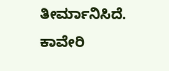ತೀರ್ಮಾನಿಸಿದೆ. ಕಾವೇರಿ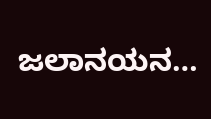ಜಲಾನಯನ…